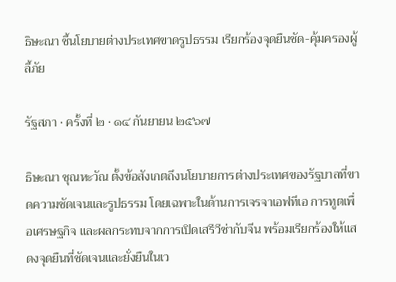ธิษะณา ชี้นโยบายต่างประเทศขาดรูปธรรม เรียกร้องจุดยืนชัด-คุ้มครองผู้ลี้ภัย

รัฐสภา · ครั้งที่ ๒ · ๑๔ กันยายน ๒๕๖๗

ธิษะณา ชุณหะวัณ ตั้งข้อสังเกตถึงนโยบายการต่างประเทศของรัฐบาลที่ขาดความชัดเจนและรูปธรรม โดยเฉพาะในด้านการเจรจาเอฟทีเอ การทูตเพื่อเศรษฐกิจ และผลกระทบจากการเปิดเสรีวีซ่ากับจีน พร้อมเรียกร้องให้แสดงจุดยืนที่ชัดเจนและยั่งยืนในเว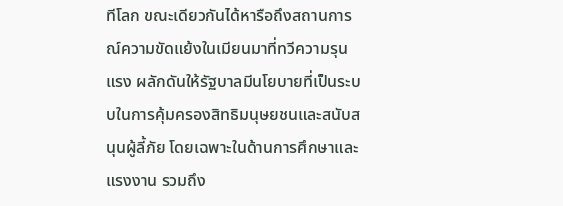ทีโลก ขณะเดียวกันได้หารือถึงสถานการณ์ความขัดแย้งในเมียนมาที่ทวีความรุนแรง ผลักดันให้รัฐบาลมีนโยบายที่เป็นระบบในการคุ้มครองสิทธิมนุษยชนและสนับสนุนผู้ลี้ภัย โดยเฉพาะในด้านการศึกษาและแรงงาน รวมถึง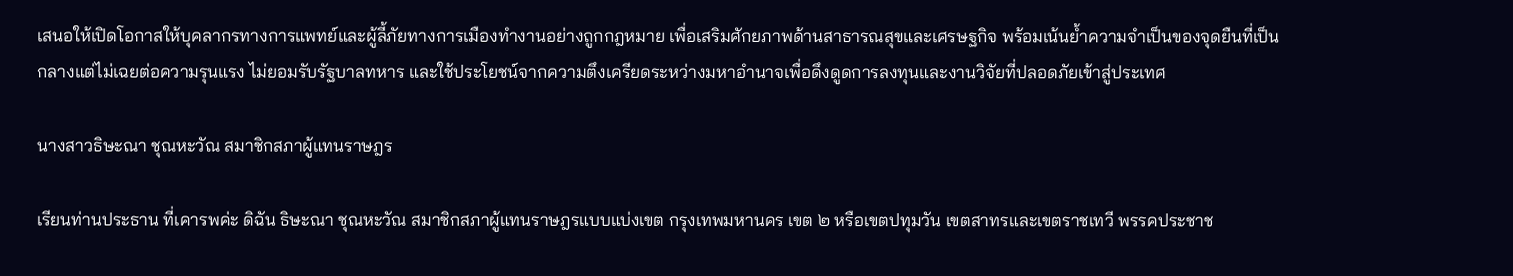เสนอให้เปิดโอกาสให้บุคลากรทางการแพทย์และผู้ลี้ภัยทางการเมืองทำงานอย่างถูกกฎหมาย เพื่อเสริมศักยภาพด้านสาธารณสุขและเศรษฐกิจ พร้อมเน้นย้ำความจำเป็นของจุดยืนที่เป็นกลางแต่ไม่เฉยต่อความรุนแรง ไม่ยอมรับรัฐบาลทหาร และใช้ประโยชน์จากความตึงเครียดระหว่างมหาอำนาจเพื่อดึงดูดการลงทุนและงานวิจัยที่ปลอดภัยเข้าสู่ประเทศ

นางสาวธิษะณา ชุณหะวัณ สมาชิกสภาผู้แทนราษฎร

เรียนท่านประธาน ที่เคารพค่ะ ดิฉัน ธิษะณา ชุณหะวัณ สมาชิกสภาผู้แทนราษฎรแบบแบ่งเขต กรุงเทพมหานคร เขต ๒ หรือเขตปทุมวัน เขตสาทรและเขตราชเทวี พรรคประชาช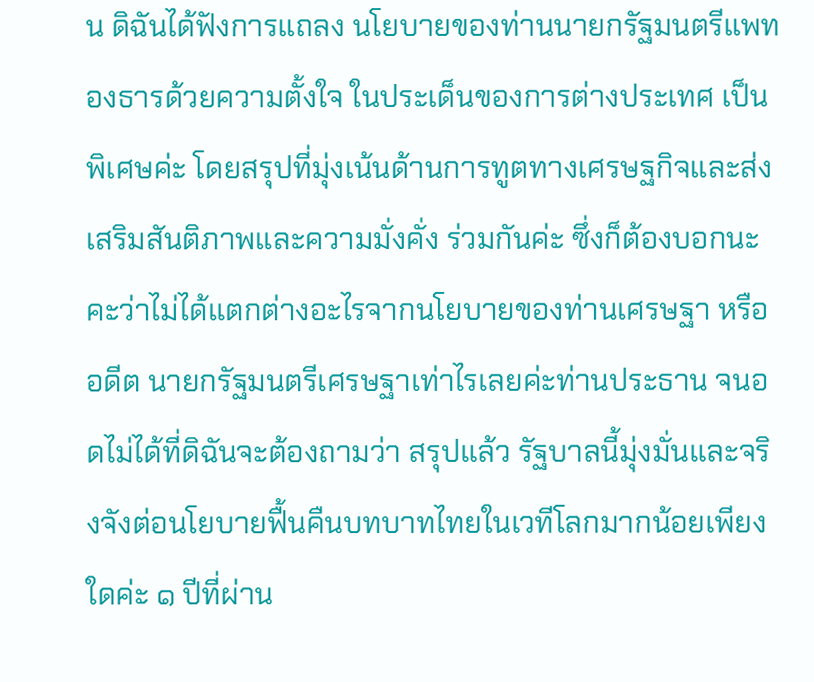น ดิฉันได้ฟังการแถลง นโยบายของท่านนายกรัฐมนตรีแพทองธารด้วยความตั้งใจ ในประเด็นของการต่างประเทศ เป็นพิเศษค่ะ โดยสรุปที่มุ่งเน้นด้านการทูตทางเศรษฐกิจและส่งเสริมสันติภาพและความมั่งคั่ง ร่วมกันค่ะ ซึ่งก็ต้องบอกนะคะว่าไม่ได้แตกต่างอะไรจากนโยบายของท่านเศรษฐา หรืออดีต นายกรัฐมนตรีเศรษฐาเท่าไรเลยค่ะท่านประธาน จนอดไม่ได้ที่ดิฉันจะต้องถามว่า สรุปแล้ว รัฐบาลนี้มุ่งมั่นและจริงจังต่อนโยบายฟื้นคืนบทบาทไทยในเวทีโลกมากน้อยเพียงใดค่ะ ๑ ปีที่ผ่าน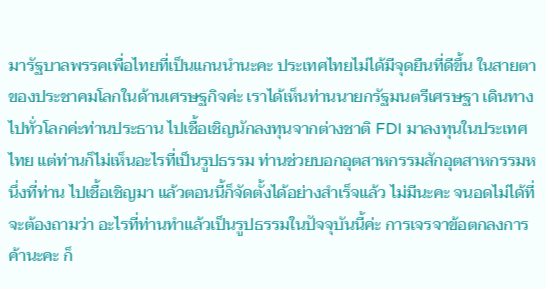มารัฐบาลพรรคเพื่อไทยที่เป็นแกนนำนะคะ ประเทศไทยไม่ได้มีจุดยืนที่ดีขึ้น ในสายตาของประชาคมโลกในด้านเศรษฐกิจค่ะ เราได้เห็นท่านนายกรัฐมนตรีเศรษฐา เดินทางไปทั่วโลกค่ะท่านประธาน ไปเชื้อเชิญนักลงทุนจากต่างชาติ FDI มาลงทุนในประเทศไทย แต่ท่านก็ไม่เห็นอะไรที่เป็นรูปธรรม ท่านช่วยบอกอุตสาหกรรมสักอุตสาหกรรมหนึ่งที่ท่าน ไปเชื้อเชิญมา แล้วตอนนี้ก็จัดตั้งได้อย่างสำเร็จแล้ว ไม่มีนะคะ จนอดไม่ได้ที่จะต้องถามว่า อะไรที่ท่านทำแล้วเป็นรูปธรรมในปัจจุบันนี้ค่ะ การเจรจาข้อตกลงการค้านะคะ ก็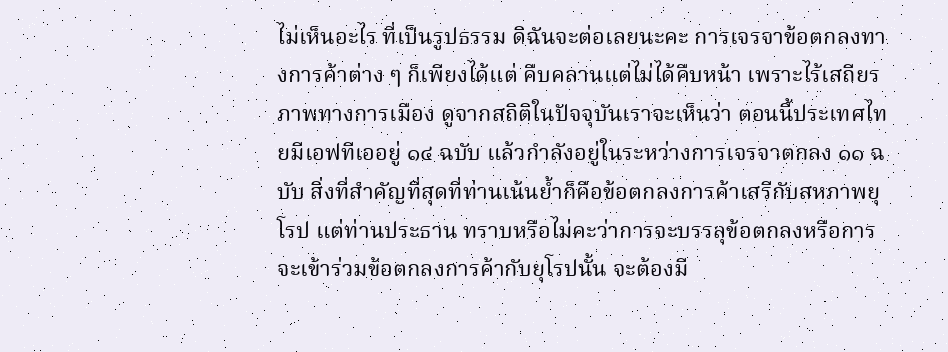ไม่เห็นอะไร ที่เป็นรูปธรรม ดิฉันจะต่อเลยนะคะ การเจรจาข้อตกลงทางการค้าต่าง ๆ ก็เพียงได้แต่ คืบคลานแต่ไม่ได้คืบหน้า เพราะไร้เสถียรภาพทางการเมือง ดูจากสถิติในปัจจุบันเราจะเห็นว่า ตอนนี้ประเทศไทยมีเอฟทีเออยู่ ๑๔ ฉบับ แล้วกำลังอยู่ในระหว่างการเจรจาตกลง ๑๑ ฉบับ สิ่งที่สำคัญที่สุดที่ท่านเน้นย้ำก็คือข้อตกลงการค้าเสรีกับสหภาพยุโรป แต่ท่านประธาน ทราบหรือไม่คะว่าการจะบรรลุข้อตกลงหรือการจะเข้าร่วมข้อตกลงการค้ากับยุโรปนั้น จะต้องมี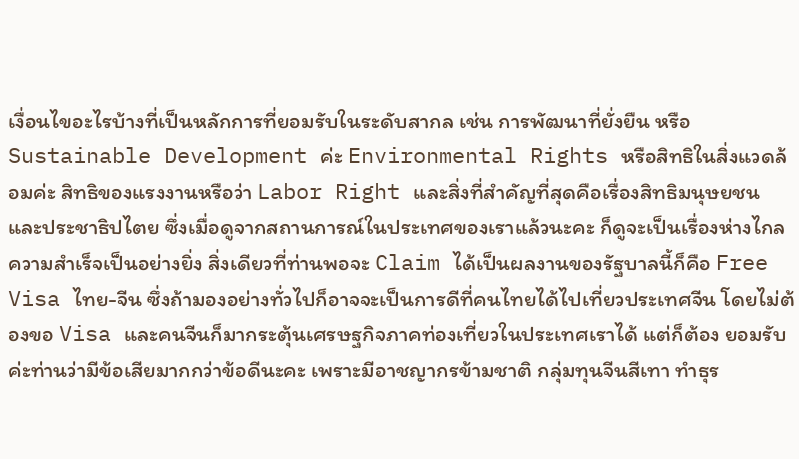เงื่อนไขอะไรบ้างที่เป็นหลักการที่ยอมรับในระดับสากล เช่น การพัฒนาที่ยั่งยืน หรือ Sustainable Development ค่ะ Environmental Rights หรือสิทธิในสิ่งแวดล้อมค่ะ สิทธิของแรงงานหรือว่า Labor Right และสิ่งที่สำคัญที่สุดคือเรื่องสิทธิมนุษยชน และประชาธิปไตย ซึ่งเมื่อดูจากสถานการณ์ในประเทศของเราแล้วนะคะ ก็ดูจะเป็นเรื่องห่างไกล ความสำเร็จเป็นอย่างยิ่ง สิ่งเดียวที่ท่านพอจะ Claim ได้เป็นผลงานของรัฐบาลนี้ก็คือ Free Visa ไทย-จีน ซึ่งถ้ามองอย่างทั่วไปก็อาจจะเป็นการดีที่คนไทยได้ไปเที่ยวประเทศจีน โดยไม่ต้องขอ Visa และคนจีนก็มากระตุ้นเศรษฐกิจภาคท่องเที่ยวในประเทศเราได้ แต่ก็ต้อง ยอมรับค่ะท่านว่ามีข้อเสียมากกว่าข้อดีนะคะ เพราะมีอาชญากรข้ามชาติ กลุ่มทุนจีนสีเทา ทำธุร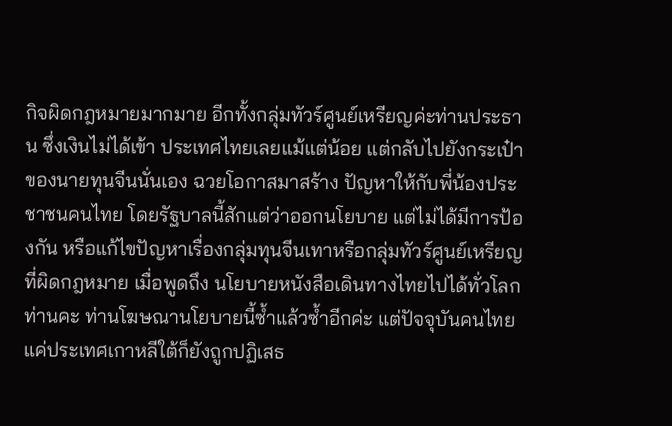กิจผิดกฎหมายมากมาย อีกทั้งกลุ่มทัวร์ศูนย์เหรียญค่ะท่านประธาน ซึ่งเงินไม่ได้เข้า ประเทศไทยเลยแม้แต่น้อย แต่กลับไปยังกระเป๋าของนายทุนจีนนั่นเอง ฉวยโอกาสมาสร้าง ปัญหาให้กับพี่น้องประชาชนคนไทย โดยรัฐบาลนี้สักแต่ว่าออกนโยบาย แต่ไม่ได้มีการป้องกัน หรือแก้ไขปัญหาเรื่องกลุ่มทุนจีนเทาหรือกลุ่มทัวร์ศูนย์เหรียญที่ผิดกฎหมาย เมื่อพูดถึง นโยบายหนังสือเดินทางไทยไปได้ทั่วโลก ท่านคะ ท่านโฆษณานโยบายนี้ซ้ำแล้วซ้ำอีกค่ะ แต่ปัจจุบันคนไทยแค่ประเทศเกาหลีใต้ก็ยังถูกปฏิเสธ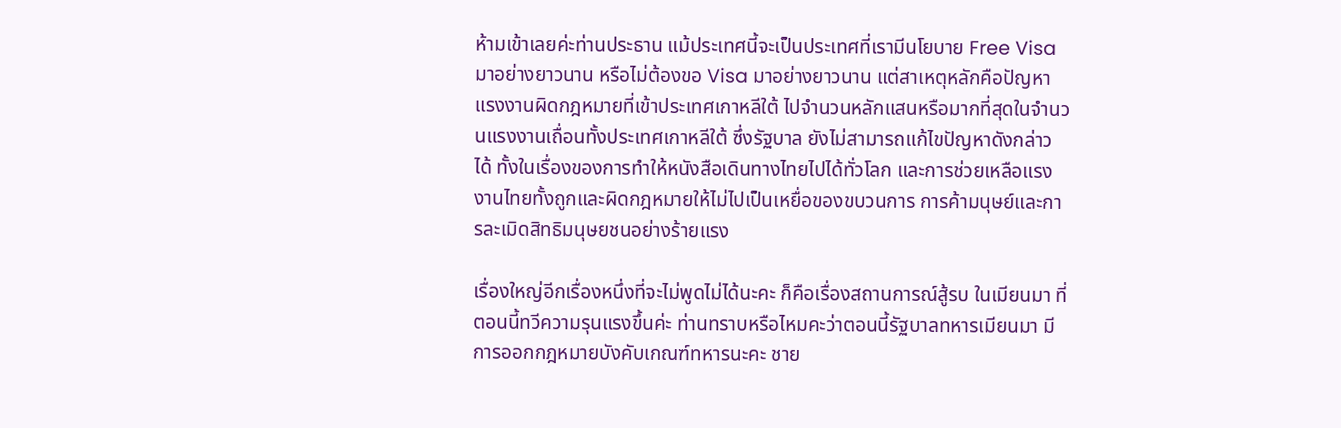ห้ามเข้าเลยค่ะท่านประธาน แม้ประเทศนี้จะเป็นประเทศที่เรามีนโยบาย Free Visa มาอย่างยาวนาน หรือไม่ต้องขอ Visa มาอย่างยาวนาน แต่สาเหตุหลักคือปัญหาแรงงานผิดกฎหมายที่เข้าประเทศเกาหลีใต้ ไปจำนวนหลักแสนหรือมากที่สุดในจำนวนแรงงานเถื่อนทั้งประเทศเกาหลีใต้ ซึ่งรัฐบาล ยังไม่สามารถแก้ไขปัญหาดังกล่าวได้ ทั้งในเรื่องของการทำให้หนังสือเดินทางไทยไปได้ทั่วโลก และการช่วยเหลือแรงงานไทยทั้งถูกและผิดกฎหมายให้ไม่ไปเป็นเหยื่อของขบวนการ การค้ามนุษย์และการละเมิดสิทธิมนุษยชนอย่างร้ายแรง

เรื่องใหญ่อีกเรื่องหนึ่งที่จะไม่พูดไม่ได้นะคะ ก็คือเรื่องสถานการณ์สู้รบ ในเมียนมา ที่ตอนนี้ทวีความรุนแรงขึ้นค่ะ ท่านทราบหรือไหมคะว่าตอนนี้รัฐบาลทหารเมียนมา มีการออกกฎหมายบังคับเกณฑ์ทหารนะคะ ชาย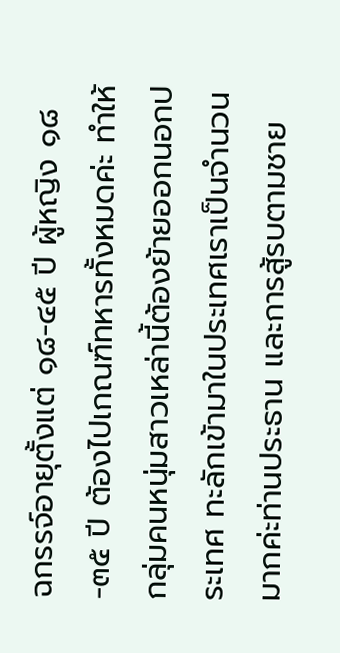ฉกรรจ์อายุตั้งแต่ ๑๘-๔๕ ปี ผู้หญิง ๑๘-๓๕ ปี ต้องไปเกณฑ์ทหารทั้งหมดค่ะ ทำให้กลุ่มคนหนุ่มสาวเหล่านี้ต้องย้ายออกนอกประเทศ ทะลักเข้ามาในประเทศเราเป็นจำนวนมากค่ะท่านประธาน และการสู้รบตามชาย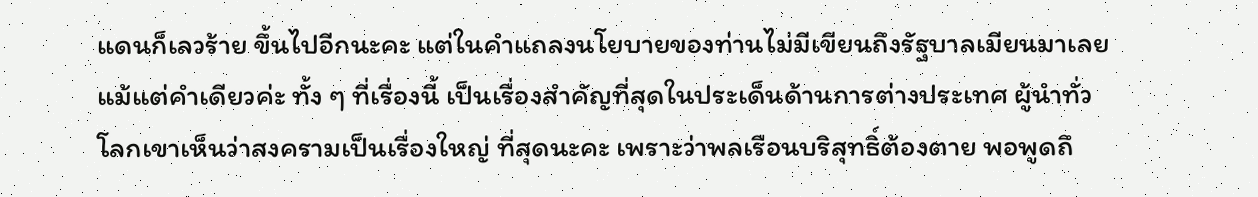แดนก็เลวร้าย ขึ้นไปอีกนะคะ แต่ในคำแถลงนโยบายของท่านไม่มีเขียนถึงรัฐบาลเมียนมาเลยแม้แต่คำเดียวค่ะ ทั้ง ๆ ที่เรื่องนี้ เป็นเรื่องสำคัญที่สุดในประเด็นด้านการต่างประเทศ ผู้นำทั่วโลกเขาเห็นว่าสงครามเป็นเรื่องใหญ่ ที่สุดนะคะ เพราะว่าพลเรือนบริสุทธิ์ต้องตาย พอพูดถึ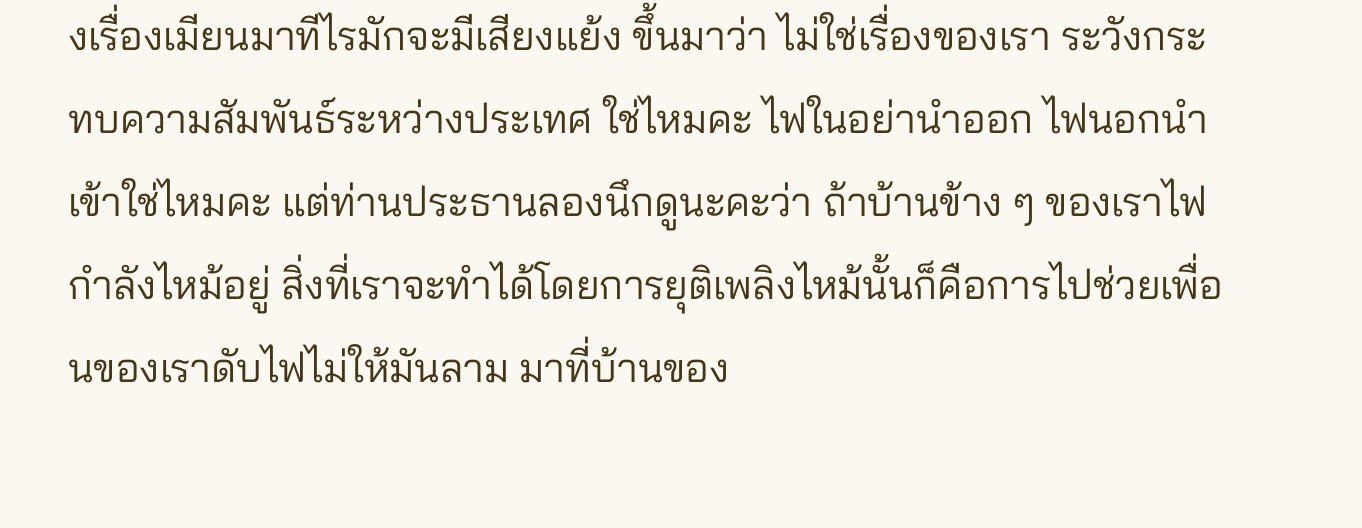งเรื่องเมียนมาทีไรมักจะมีเสียงแย้ง ขึ้นมาว่า ไม่ใช่เรื่องของเรา ระวังกระทบความสัมพันธ์ระหว่างประเทศ ใช่ไหมคะ ไฟในอย่านำออก ไฟนอกนำเข้าใช่ไหมคะ แต่ท่านประธานลองนึกดูนะคะว่า ถ้าบ้านข้าง ๆ ของเราไฟกำลังไหม้อยู่ สิ่งที่เราจะทำได้โดยการยุติเพลิงไหม้นั้นก็คือการไปช่วยเพื่อนของเราดับไฟไม่ให้มันลาม มาที่บ้านของ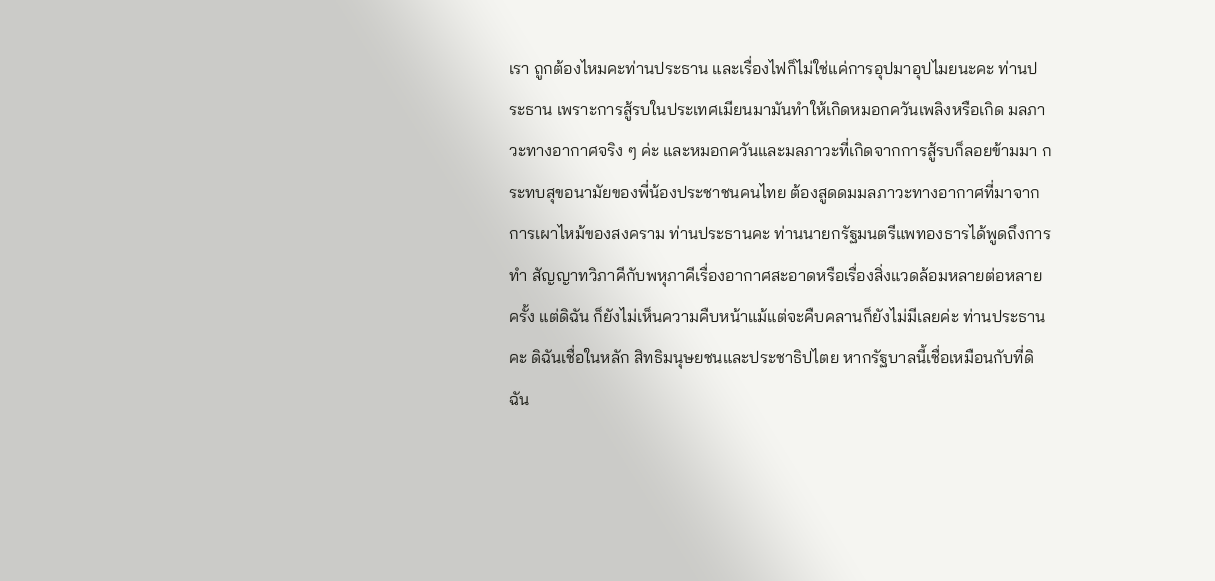เรา ถูกต้องไหมคะท่านประธาน และเรื่องไฟก็ไม่ใช่แค่การอุปมาอุปไมยนะคะ ท่านประธาน เพราะการสู้รบในประเทศเมียนมามันทำให้เกิดหมอกควันเพลิงหรือเกิด มลภาวะทางอากาศจริง ๆ ค่ะ และหมอกควันและมลภาวะที่เกิดจากการสู้รบก็ลอยข้ามมา กระทบสุขอนามัยของพี่น้องประชาชนคนไทย ต้องสูดดมมลภาวะทางอากาศที่มาจาก การเผาไหม้ของสงคราม ท่านประธานคะ ท่านนายกรัฐมนตรีแพทองธารได้พูดถึงการทำ สัญญาทวิภาคีกับพหุภาคีเรื่องอากาศสะอาดหรือเรื่องสิ่งแวดล้อมหลายต่อหลายครั้ง แต่ดิฉัน ก็ยังไม่เห็นความคืบหน้าแม้แต่จะคืบคลานก็ยังไม่มีเลยค่ะ ท่านประธานคะ ดิฉันเชื่อในหลัก สิทธิมนุษยชนและประชาธิปไตย หากรัฐบาลนี้เชื่อเหมือนกับที่ดิฉัน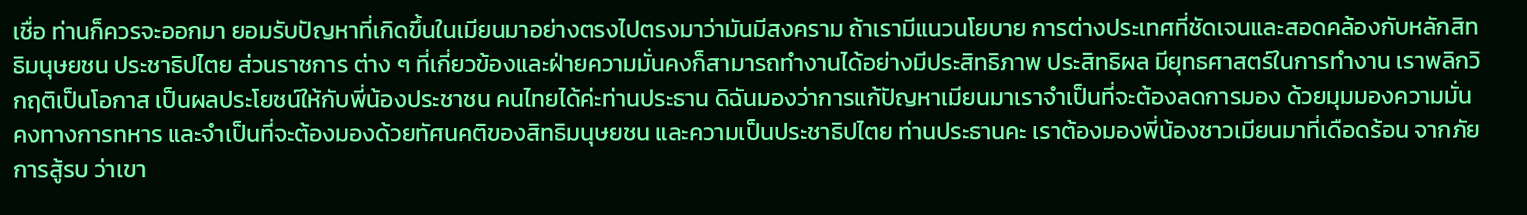เชื่อ ท่านก็ควรจะออกมา ยอมรับปัญหาที่เกิดขึ้นในเมียนมาอย่างตรงไปตรงมาว่ามันมีสงคราม ถ้าเรามีแนวนโยบาย การต่างประเทศที่ชัดเจนและสอดคล้องกับหลักสิทธิมนุษยชน ประชาธิปไตย ส่วนราชการ ต่าง ๆ ที่เกี่ยวข้องและฝ่ายความมั่นคงก็สามารถทำงานได้อย่างมีประสิทธิภาพ ประสิทธิผล มียุทธศาสตร์ในการทำงาน เราพลิกวิกฤติเป็นโอกาส เป็นผลประโยชน์ให้กับพี่น้องประชาชน คนไทยได้ค่ะท่านประธาน ดิฉันมองว่าการแก้ปัญหาเมียนมาเราจำเป็นที่จะต้องลดการมอง ด้วยมุมมองความมั่นคงทางการทหาร และจำเป็นที่จะต้องมองด้วยทัศนคติของสิทธิมนุษยชน และความเป็นประชาธิปไตย ท่านประธานคะ เราต้องมองพี่น้องชาวเมียนมาที่เดือดร้อน จากภัยการสู้รบ ว่าเขา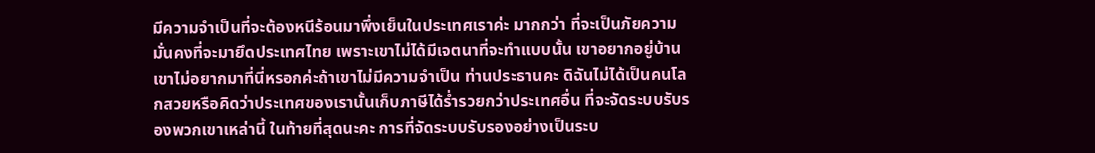มีความจำเป็นที่จะต้องหนีร้อนมาพึ่งเย็นในประเทศเราค่ะ มากกว่า ที่จะเป็นภัยความมั่นคงที่จะมายึดประเทศไทย เพราะเขาไม่ได้มีเจตนาที่จะทำแบบนั้น เขาอยากอยู่บ้าน เขาไม่อยากมาที่นี่หรอกค่ะถ้าเขาไม่มีความจำเป็น ท่านประธานคะ ดิฉันไม่ได้เป็นคนโลกสวยหรือคิดว่าประเทศของเรานั้นเก็บภาษีได้ร่ำรวยกว่าประเทศอื่น ที่จะจัดระบบรับรองพวกเขาเหล่านี้ ในท้ายที่สุดนะคะ การที่จัดระบบรับรองอย่างเป็นระบ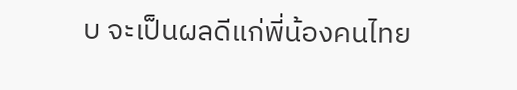บ จะเป็นผลดีแก่พี่น้องคนไทย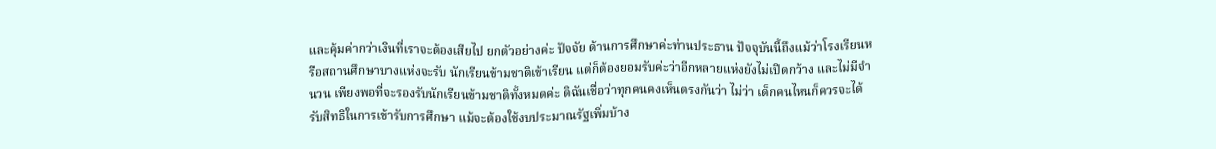และคุ้มค่ากว่าเงินที่เราจะต้องเสียไป ยกตัวอย่างค่ะ ปัจจัย ด้านการศึกษาค่ะท่านประธาน ปัจจุบันนี้ถึงแม้ว่าโรงเรียนหรือสถานศึกษาบางแห่งจะรับ นักเรียนข้ามชาติเข้าเรียน แต่ก็ต้องยอมรับค่ะว่าอีกหลายแห่งยังไม่เปิดกว้าง และไม่มีจำนวน เพียงพอที่จะรองรับนักเรียนข้ามชาติทั้งหมดค่ะ ดิฉันเชื่อว่าทุกคนคงเห็นตรงกันว่า ไม่ว่า เด็กคนไหนก็ควรจะได้รับสิทธิในการเข้ารับการศึกษา แม้จะต้องใช้งบประมาณรัฐเพิ่มบ้าง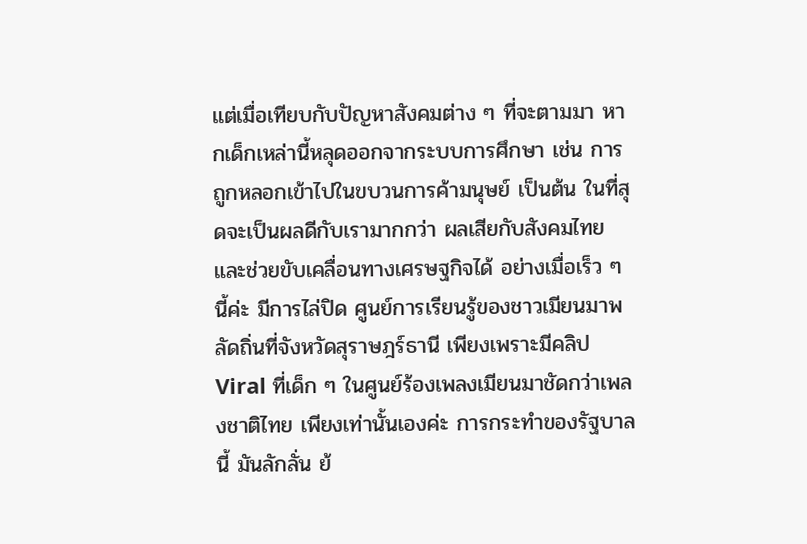แต่เมื่อเทียบกับปัญหาสังคมต่าง ๆ ที่จะตามมา หากเด็กเหล่านี้หลุดออกจากระบบการศึกษา เช่น การถูกหลอกเข้าไปในขบวนการค้ามนุษย์ เป็นต้น ในที่สุดจะเป็นผลดีกับเรามากกว่า ผลเสียกับสังคมไทยและช่วยขับเคลื่อนทางเศรษฐกิจได้ อย่างเมื่อเร็ว ๆ นี้ค่ะ มีการไล่ปิด ศูนย์การเรียนรู้ของชาวเมียนมาพลัดถิ่นที่จังหวัดสุราษฎร์ธานี เพียงเพราะมีคลิป Viral ที่เด็ก ๆ ในศูนย์ร้องเพลงเมียนมาชัดกว่าเพลงชาติไทย เพียงเท่านั้นเองค่ะ การกระทำของรัฐบาลนี้ มันลักลั่น ย้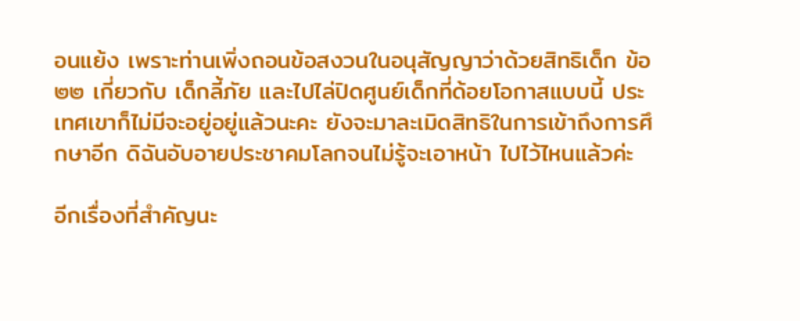อนแย้ง เพราะท่านเพิ่งถอนข้อสงวนในอนุสัญญาว่าด้วยสิทธิเด็ก ข้อ ๒๒ เกี่ยวกับ เด็กลี้ภัย และไปไล่ปิดศูนย์เด็กที่ด้อยโอกาสแบบนี้ ประเทศเขาก็ไม่มีจะอยู่อยู่แล้วนะคะ ยังจะมาละเมิดสิทธิในการเข้าถึงการศึกษาอีก ดิฉันอับอายประชาคมโลกจนไม่รู้จะเอาหน้า ไปไว้ไหนแล้วค่ะ

อีกเรื่องที่สำคัญนะ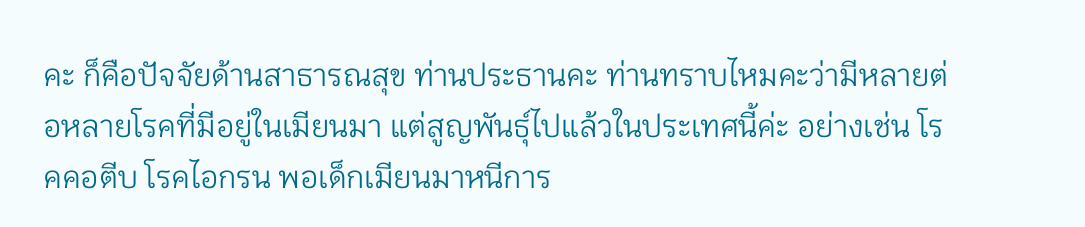คะ ก็คือปัจจัยด้านสาธารณสุข ท่านประธานคะ ท่านทราบไหมคะว่ามีหลายต่อหลายโรคที่มีอยู่ในเมียนมา แต่สูญพันธุ์ไปแล้วในประเทศนี้ค่ะ อย่างเช่น โรคคอตีบ โรคไอกรน พอเด็กเมียนมาหนีการ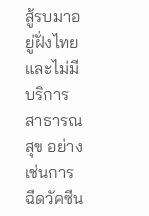สู้รบมาอยู่ฝั่งไทยและไม่มีบริการ สาธารณสุข อย่างเช่นการฉีดวัคซีน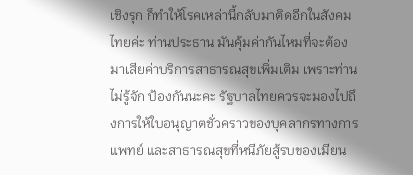เชิงรุก ก็ทำให้โรคเหล่านี้กลับมาติดอีกในสังคมไทยค่ะ ท่านประธาน มันคุ้มค่ากันไหมที่จะต้องมาเสียค่าบริการสาธารณสุขเพิ่มเติม เพราะท่านไม่รู้จัก ป้องกันนะคะ รัฐบาลไทยควรจะมองไปถึงการให้ใบอนุญาตชั่วคราวของบุคลากรทางการแพทย์ และสาธารณสุขที่หนีภัยสู้รบของเมียน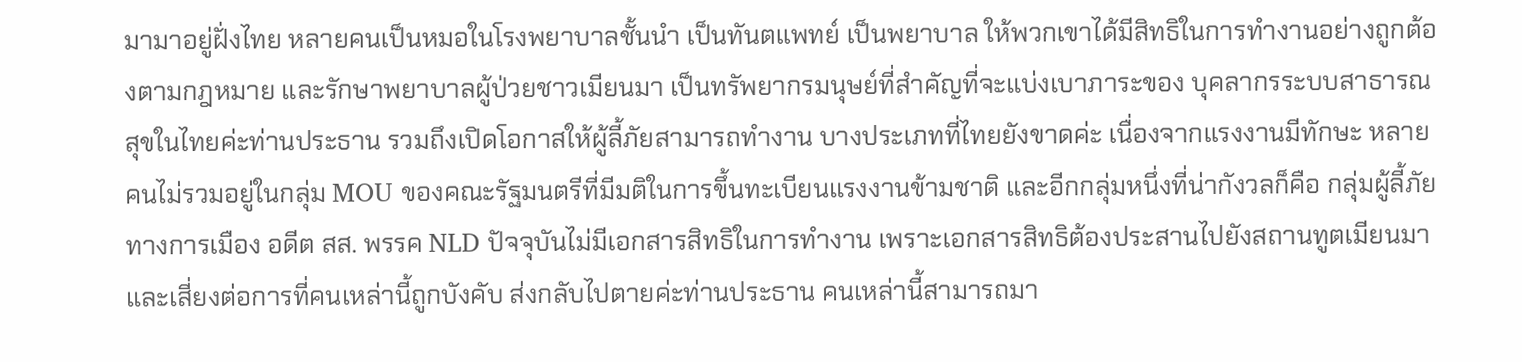มามาอยู่ฝั่งไทย หลายคนเป็นหมอในโรงพยาบาลชั้นนำ เป็นทันตแพทย์ เป็นพยาบาล ให้พวกเขาได้มีสิทธิในการทำงานอย่างถูกต้องตามกฎหมาย และรักษาพยาบาลผู้ป่วยชาวเมียนมา เป็นทรัพยากรมนุษย์ที่สำคัญที่จะแบ่งเบาภาระของ บุคลากรระบบสาธารณสุขในไทยค่ะท่านประธาน รวมถึงเปิดโอกาสให้ผู้ลี้ภัยสามารถทำงาน บางประเภทที่ไทยยังขาดค่ะ เนื่องจากแรงงานมีทักษะ หลายคนไม่รวมอยู่ในกลุ่ม MOU ของคณะรัฐมนตรีที่มีมติในการขึ้นทะเบียนแรงงานข้ามชาติ และอีกกลุ่มหนึ่งที่น่ากังวลก็คือ กลุ่มผู้ลี้ภัยทางการเมือง อดีต สส. พรรค NLD ปัจจุบันไม่มีเอกสารสิทธิในการทำงาน เพราะเอกสารสิทธิต้องประสานไปยังสถานทูตเมียนมาและเสี่ยงต่อการที่คนเหล่านี้ถูกบังคับ ส่งกลับไปตายค่ะท่านประธาน คนเหล่านี้สามารถมา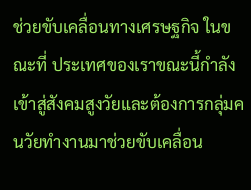ช่วยขับเคลื่อนทางเศรษฐกิจ ในขณะที่ ประเทศของเราขณะนี้กำลังเข้าสู่สังคมสูงวัยและต้องการกลุ่มคนวัยทำงานมาช่วยขับเคลื่อน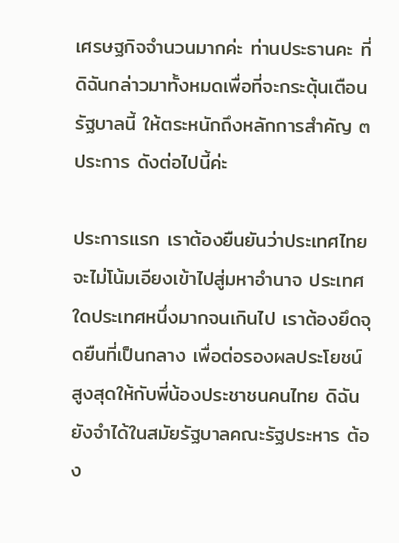เศรษฐกิจจำนวนมากค่ะ ท่านประธานคะ ที่ดิฉันกล่าวมาทั้งหมดเพื่อที่จะกระตุ้นเตือนรัฐบาลนี้ ให้ตระหนักถึงหลักการสำคัญ ๓ ประการ ดังต่อไปนี้ค่ะ

ประการแรก เราต้องยืนยันว่าประเทศไทยจะไม่โน้มเอียงเข้าไปสู่มหาอำนาจ ประเทศใดประเทศหนึ่งมากจนเกินไป เราต้องยึดจุดยืนที่เป็นกลาง เพื่อต่อรองผลประโยชน์ สูงสุดให้กับพี่น้องประชาชนคนไทย ดิฉันยังจำได้ในสมัยรัฐบาลคณะรัฐประหาร ต้อง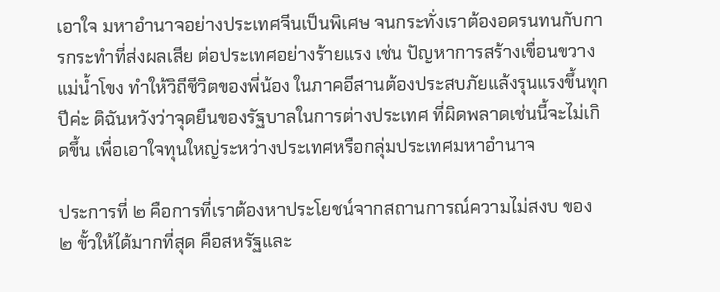เอาใจ มหาอำนาจอย่างประเทศจีนเป็นพิเศษ จนกระทั่งเราต้องอดรนทนกับการกระทำที่ส่งผลเสีย ต่อประเทศอย่างร้ายแรง เช่น ปัญหาการสร้างเขื่อนขวางแม่น้ำโขง ทำให้วิถีชีวิตของพี่น้อง ในภาคอีสานต้องประสบภัยแล้งรุนแรงขึ้นทุกปีค่ะ ดิฉันหวังว่าจุดยืนของรัฐบาลในการต่างประเทศ ที่ผิดพลาดเช่นนี้จะไม่เกิดขึ้น เพื่อเอาใจทุนใหญ่ระหว่างประเทศหรือกลุ่มประเทศมหาอำนาจ

ประการที่ ๒ คือการที่เราต้องหาประโยชน์จากสถานการณ์ความไม่สงบ ของ ๒ ขั้วให้ได้มากที่สุด คือสหรัฐและ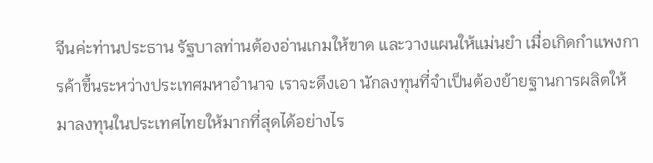จีนค่ะท่านประธาน รัฐบาลท่านต้องอ่านเกมให้ขาด และวางแผนให้แม่นยำ เมื่อเกิดกำแพงการค้าขึ้นระหว่างประเทศมหาอำนาจ เราจะดึงเอา นักลงทุนที่จำเป็นต้องย้ายฐานการผลิตให้มาลงทุนในประเทศไทยให้มากที่สุดได้อย่างไร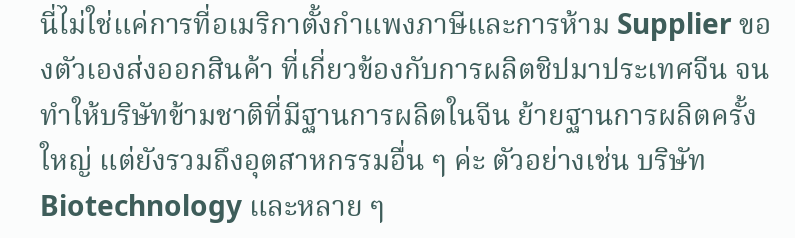นี่ไม่ใช่แค่การที่อเมริกาตั้งกำแพงภาษีและการห้าม Supplier ของตัวเองส่งออกสินค้า ที่เกี่ยวข้องกับการผลิตชิปมาประเทศจีน จนทำให้บริษัทข้ามชาติที่มีฐานการผลิตในจีน ย้ายฐานการผลิตครั้งใหญ่ แต่ยังรวมถึงอุตสาหกรรมอื่น ๆ ค่ะ ตัวอย่างเช่น บริษัท Biotechnology และหลาย ๆ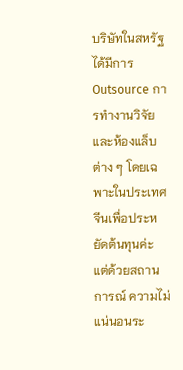บริษัทในสหรัฐได้มีการ Outsource การทำงานวิจัย และห้องแล็บต่าง ๆ โดยเฉพาะในประเทศจีนเพื่อประหยัดต้นทุนค่ะ แต่ด้วยสถานการณ์ ความไม่แน่นอนระ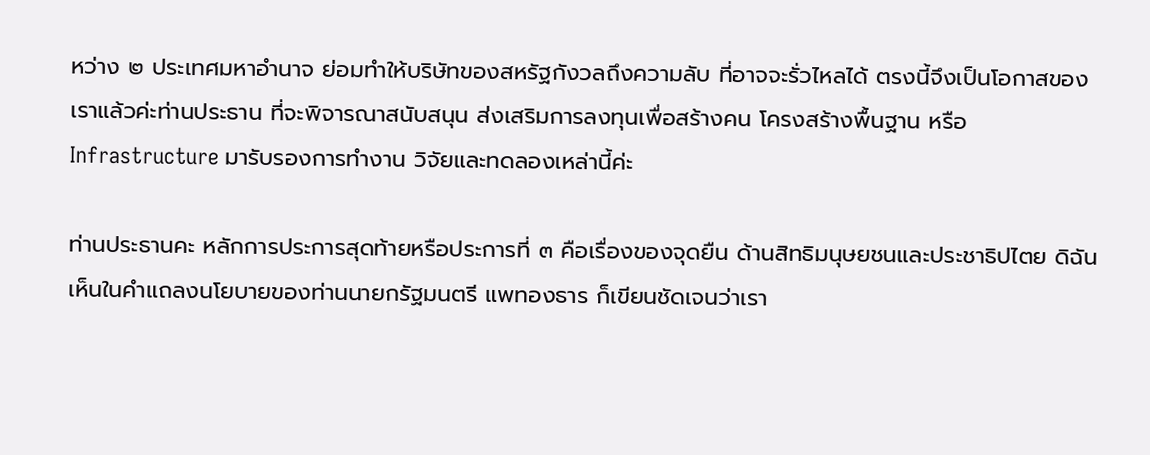หว่าง ๒ ประเทศมหาอำนาจ ย่อมทำให้บริษัทของสหรัฐกังวลถึงความลับ ที่อาจจะรั่วไหลได้ ตรงนี้จึงเป็นโอกาสของเราแล้วค่ะท่านประธาน ที่จะพิจารณาสนับสนุน ส่งเสริมการลงทุนเพื่อสร้างคน โครงสร้างพื้นฐาน หรือ Infrastructure มารับรองการทำงาน วิจัยและทดลองเหล่านี้ค่ะ

ท่านประธานคะ หลักการประการสุดท้ายหรือประการที่ ๓ คือเรื่องของจุดยืน ด้านสิทธิมนุษยชนและประชาธิปไตย ดิฉันเห็นในคำแถลงนโยบายของท่านนายกรัฐมนตรี แพทองธาร ก็เขียนชัดเจนว่าเรา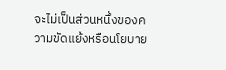จะไม่เป็นส่วนหนึ่งของความขัดแย้งหรือนโยบาย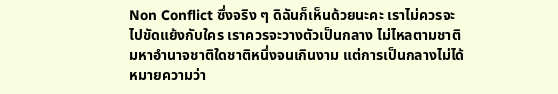Non Conflict ซึ่งจริง ๆ ดิฉันก็เห็นด้วยนะคะ เราไม่ควรจะไปขัดแย้งกับใคร เราควรจะวางตัวเป็นกลาง ไม่ไหลตามชาติมหาอำนาจชาติใดชาติหนึ่งจนเกินงาม แต่การเป็นกลางไม่ได้หมายความว่า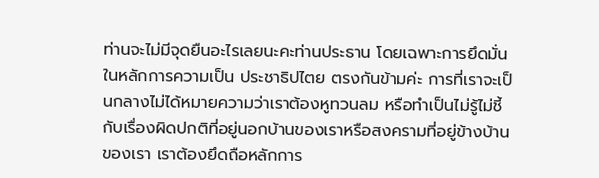ท่านจะไม่มีจุดยืนอะไรเลยนะคะท่านประธาน โดยเฉพาะการยึดมั่นในหลักการความเป็น ประชาธิปไตย ตรงกันข้ามค่ะ การที่เราจะเป็นกลางไม่ได้หมายความว่าเราต้องหูทวนลม หรือทำเป็นไม่รู้ไม่ชี้กับเรื่องผิดปกติที่อยู่นอกบ้านของเราหรือสงครามที่อยู่ข้างบ้านของเรา เราต้องยึดถือหลักการ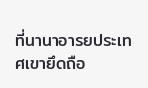ที่นานาอารยประเทศเขายึดถือ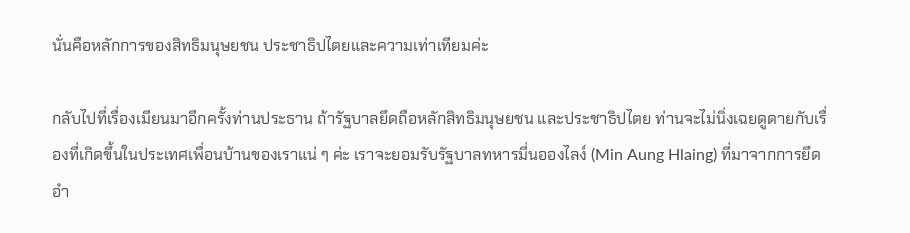นั่นคือหลักการของสิทธิมนุษยชน ประชาธิปไตยและความเท่าเทียมค่ะ

กลับไปที่เรื่องเมียนมาอีกครั้งท่านประธาน ถ้ารัฐบาลยึดถือหลักสิทธิมนุษยชน และประชาธิปไตย ท่านจะไม่นิ่งเฉยดูดายกับเรื่องที่เกิดขึ้นในประเทศเพื่อนบ้านของเราแน่ ๆ ค่ะ เราจะยอมรับรัฐบาลทหารมี่นอองไลง์ (Min Aung Hlaing) ที่มาจากการยึดอำ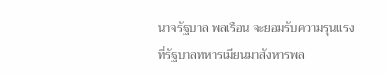นาจรัฐบาล พลเรือน จะยอมรับความรุนแรงที่รัฐบาลทหารเมียนมาสังหารพล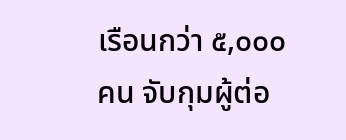เรือนกว่า ๕,๐๐๐ คน จับกุมผู้ต่อ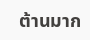ต้านมาก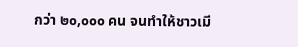กว่า ๒๐,๐๐๐ คน จนทำให้ชาวเมี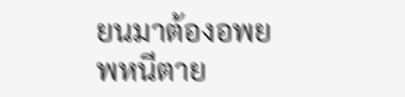ยนมาต้องอพยพหนีตาย